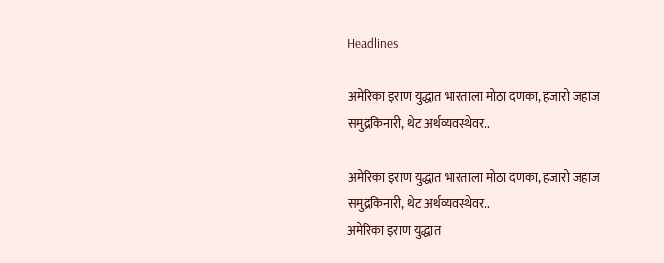Headlines

अमेरिका इराण युद्धात भारताला मोठा दणका, हजारो जहाज समुद्रकिनारी, थेट अर्थव्यवस्थेवर..

अमेरिका इराण युद्धात भारताला मोठा दणका, हजारो जहाज समुद्रकिनारी, थेट अर्थव्यवस्थेवर..
अमेरिका इराण युद्धात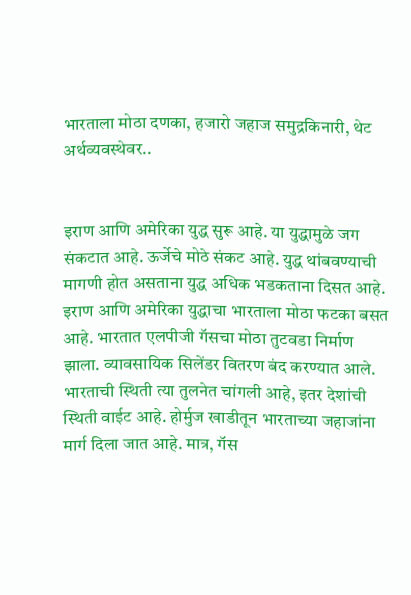भारताला मोठा दणका, हजारो जहाज समुद्रकिनारी, थेट अर्थव्यवस्थेवर..


इराण आणि अमेरिका युद्ध सुरू आहे. या युद्धामुळे जग संकटात आहे. ऊर्जेचे मोठे संकट आहे. युद्ध थांबवण्याची मागणी होत असताना युद्ध अधिक भडकताना दिसत आहे. इराण आणि अमेरिका युद्धाचा भारताला मोठा फटका बसत आहे. भारतात एलपीजी गॅसचा मोठा तुटवडा निर्माण झाला. व्यावसायिक सिलेंडर वितरण बंद करण्यात आले. भारताची स्थिती त्या तुलनेत चांगली आहे, इतर देशांची स्थिती वाईट आहे. होर्मुज खाडीतून भारताच्या जहाजांना मार्ग दिला जात आहे. मात्र, गॅस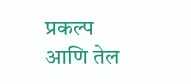प्रकल्प आणि तेल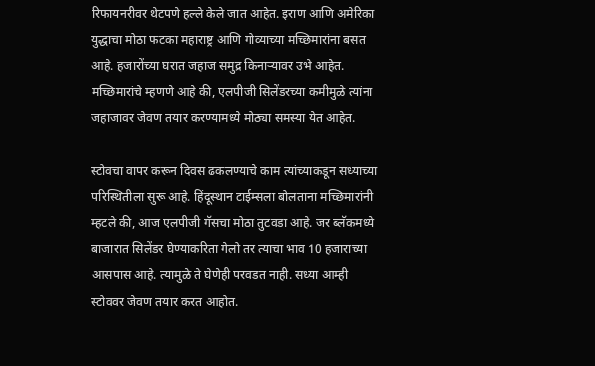रिफायनरीवर थेटपणे हल्ले केले जात आहेत. इराण आणि अमेरिका युद्धाचा मोठा फटका महाराष्ट्र आणि गोव्याच्या मच्छिमारांना बसत आहे. हजारोंच्या घरात जहाज समुद्र किनाऱ्यावर उभे आहेत. मच्छिमारांचे म्हणणे आहे की, एलपीजी सिलेंडरच्या कमीमुळे त्यांना जहाजावर जेवण तयार करण्यामध्ये मोठ्या समस्या येत आहेत.

स्टोवचा वापर करून दिवस ढकलण्याचे काम त्यांच्याकडून सध्याच्या परिस्थितीला सुरू आहे. हिंदूस्थान टाईम्सला बोलताना मच्छिमारांनी म्हटले की, आज एलपीजी गॅसचा मोठा तुटवडा आहे. जर ब्लॅकमध्ये बाजारात सिलेंडर घेण्याकरिता गेलो तर त्याचा भाव 10 हजाराच्या आसपास आहे. त्यामुळे ते घेणेही परवडत नाही. सध्या आम्ही स्टोववर जेवण तयार करत आहोत.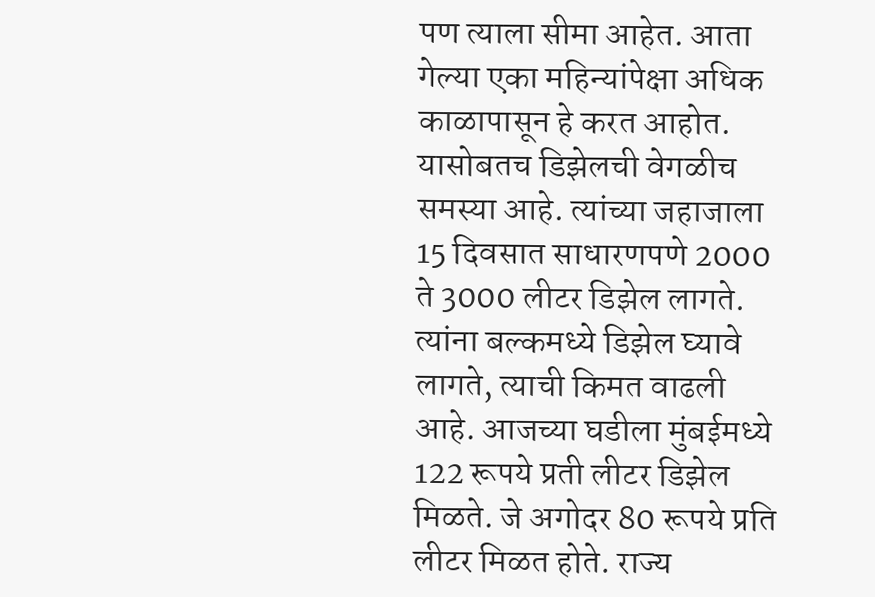पण त्याला सीमा आहेत. आता गेल्या एका महिन्यांपेक्षा अधिक काळापासून हे करत आहोत. यासोबतच डिझेलची वेगळीच समस्या आहे. त्यांच्या जहाजाला 15 दिवसात साधारणपणे 2000 ते 3000 लीटर डिझेल लागते. त्यांना बल्कमध्ये डिझेल घ्यावे लागते, त्याची किमत वाढली आहे. आजच्या घडीला मुंबईमध्ये 122 रूपये प्रती लीटर डिझेल मिळते. जे अगोदर 80 रूपये प्रति लीटर मिळत होते. राज्य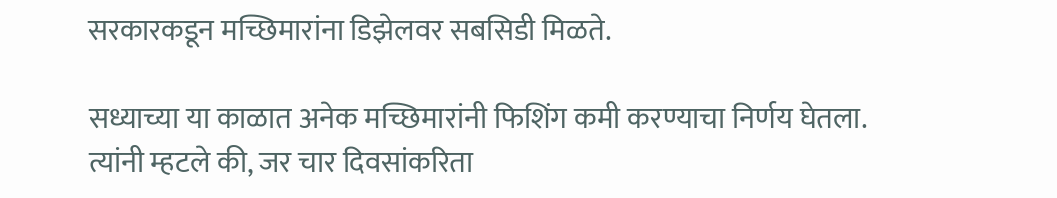सरकारकडून मच्छिमारांना डिझेलवर सबसिडी मिळते.

सध्याच्या या काळात अनेक मच्छिमारांनी फिशिंग कमी करण्याचा निर्णय घेतला. त्यांनी म्हटले की, जर चार दिवसांकरिता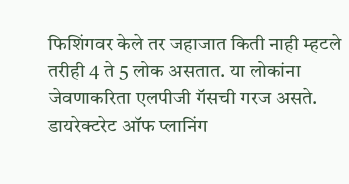फिशिंगवर केले तर जहाजात किती नाही म्हटले तरीही 4 ते 5 लोक असतात. या लोकांना जेवणाकरिता एलपीजी गॅसची गरज असते. डायरेक्टरेट ऑफ प्लानिंग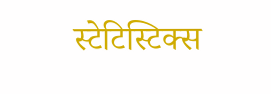स्टेटिस्टिक्स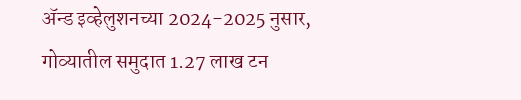ॲन्ड इव्हेलुशनच्या 2024-2025 नुसार, गोव्यातील समुदात 1.27 लाख टन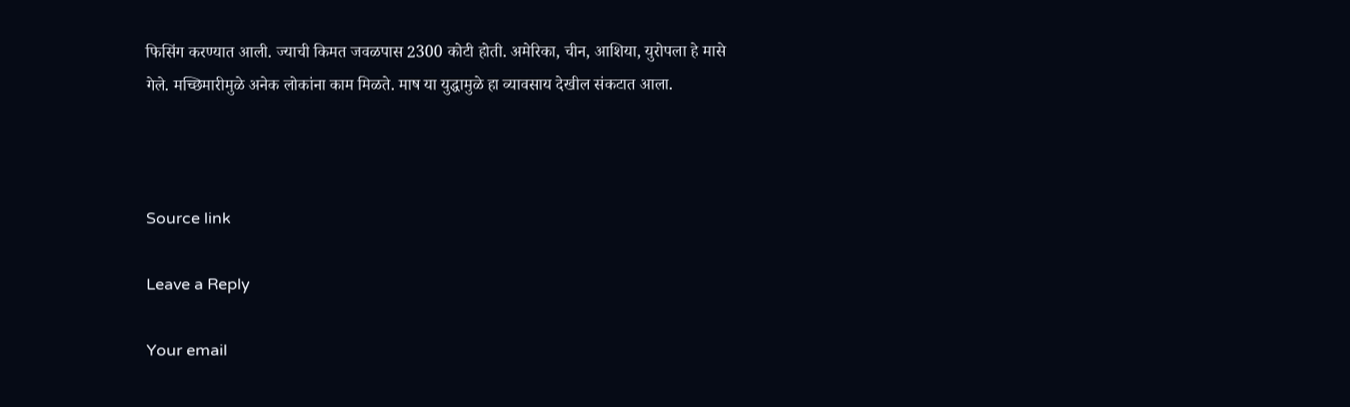फिसिंग करण्यात आली. ज्याची किमत जवळपास 2300 कोटी होती. अमेरिका, चीन, आशिया, युरोपला हे मासे गेले. मच्छिमारीमुळे अनेक लोकांना काम मिळते. माष या युद्धामुळे हा व्यावसाय देखील संकटात आला.



Source link

Leave a Reply

Your email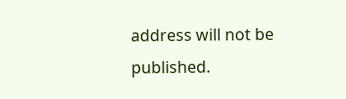address will not be published.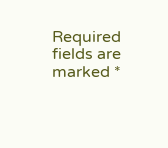Required fields are marked *